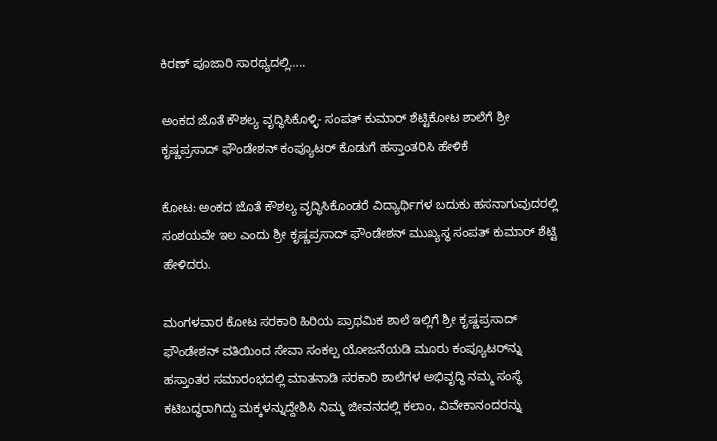ಕಿರಣ್ ಪೂಜಾರಿ ಸಾರಥ್ಯದಲ್ಲಿ…..

ಅಂಕದ ಜೊತೆ ಕೌಶಲ್ಯ ವೃದ್ಧಿಸಿಕೊಳ್ಳಿ- ಸಂಪತ್ ಕುಮಾರ್ ಶೆಟ್ಟಿಕೋಟ ಶಾಲೆಗೆ ಶ್ರೀ ಕೃಷ್ಣಪ್ರಸಾದ್ ಫೌಂಡೇಶನ್ ಕಂಪ್ಯೂಟರ್ ಕೊಡುಗೆ ಹಸ್ತಾಂತರಿಸಿ ಹೇಳಿಕೆ

ಕೋಟ: ಅಂಕದ ಜೊತೆ ಕೌಶಲ್ಯ ವೃದ್ಧಿಸಿಕೊಂಡರೆ ವಿದ್ಯಾರ್ಥಿಗಳ ಬದುಕು ಹಸನಾಗುವುದರಲ್ಲಿ ಸಂಶಯವೇ ಇಲ ಎಂದು ಶ್ರೀ ಕೃಷ್ಣಪ್ರಸಾದ್ ಫೌಂಡೇಶನ್ ಮುಖ್ಯಸ್ಥ ಸಂಪತ್ ಕುಮಾರ್ ಶೆಟ್ಟಿ ಹೇಳಿದರು.

ಮಂಗಳವಾರ ಕೋಟ ಸರಕಾರಿ ಹಿರಿಯ ಪ್ರಾಥಮಿಕ ಶಾಲೆ ಇಲ್ಲಿಗೆ ಶ್ರೀ ಕೃಷ್ಣಪ್ರಸಾದ್ ಫೌಂಡೇಶನ್ ವತಿಯಿಂದ ಸೇವಾ ಸಂಕಲ್ಪ ಯೋಜನೆಯಡಿ ಮೂರು ಕಂಪ್ಯೂಟರ್‌ನ್ನು ಹಸ್ತಾಂತರ ಸಮಾರಂಭದಲ್ಲಿ ಮಾತನಾಡಿ ಸರಕಾರಿ ಶಾಲೆಗಳ ಅಭಿವೃದ್ಧಿ ನಮ್ಮ ಸಂಸ್ಥೆ ಕಟಿಬದ್ಧರಾಗಿದ್ದು ಮಕ್ಕಳನ್ನುದ್ದೇಶಿಸಿ ನಿಮ್ಮ ಜೀವನದಲ್ಲಿ ಕಲಾಂ, ವಿವೇಕಾನಂದರನ್ನು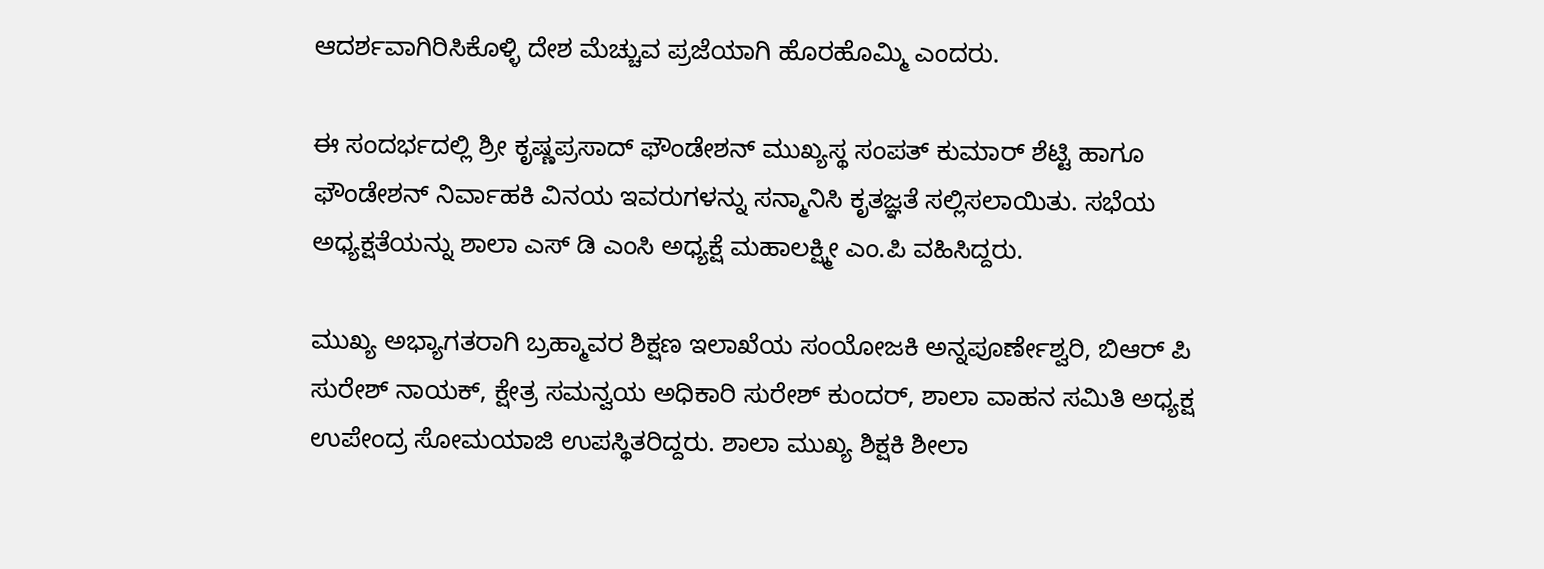ಆದರ್ಶವಾಗಿರಿಸಿಕೊಳ್ಳಿ ದೇಶ ಮೆಚ್ಚುವ ಪ್ರಜೆಯಾಗಿ ಹೊರಹೊಮ್ಮಿ ಎಂದರು.

ಈ ಸಂದರ್ಭದಲ್ಲಿ ಶ್ರೀ ಕೃಷ್ಣಪ್ರಸಾದ್ ಫೌಂಡೇಶನ್ ಮುಖ್ಯಸ್ಥ ಸಂಪತ್ ಕುಮಾರ್ ಶೆಟ್ಟಿ ಹಾಗೂ ಫೌಂಡೇಶನ್ ನಿರ್ವಾಹಕಿ ವಿನಯ ಇವರುಗಳನ್ನು ಸನ್ಮಾನಿಸಿ ಕೃತಜ್ಞತೆ ಸಲ್ಲಿಸಲಾಯಿತು. ಸಭೆಯ ಅಧ್ಯಕ್ಷತೆಯನ್ನು ಶಾಲಾ ಎಸ್ ಡಿ ಎಂಸಿ ಅಧ್ಯಕ್ಷೆ ಮಹಾಲಕ್ಷ್ಮೀ ಎಂ.ಪಿ ವಹಿಸಿದ್ದರು.

ಮುಖ್ಯ ಅಭ್ಯಾಗತರಾಗಿ ಬ್ರಹ್ಮಾವರ ಶಿಕ್ಷಣ ಇಲಾಖೆಯ ಸಂಯೋಜಕಿ ಅನ್ನಪೂರ್ಣೇಶ್ವರಿ, ಬಿಆರ್ ಪಿ ಸುರೇಶ್ ನಾಯಕ್, ಕ್ಷೇತ್ರ ಸಮನ್ವಯ ಅಧಿಕಾರಿ ಸುರೇಶ್ ಕುಂದರ್, ಶಾಲಾ ವಾಹನ ಸಮಿತಿ ಅಧ್ಯಕ್ಷ ಉಪೇಂದ್ರ ಸೋಮಯಾಜಿ ಉಪಸ್ಥಿತರಿದ್ದರು. ಶಾಲಾ ಮುಖ್ಯ ಶಿಕ್ಷಕಿ ಶೀಲಾ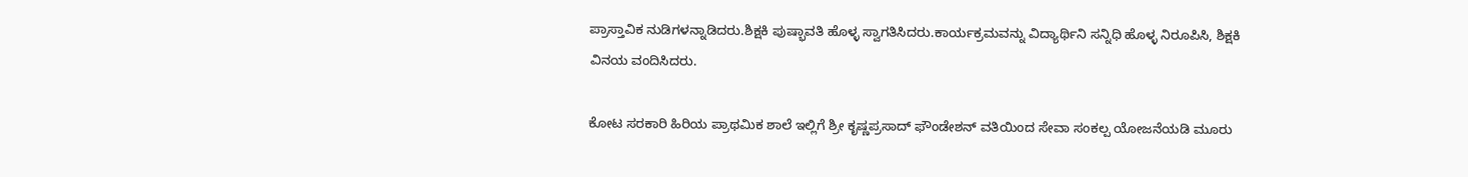ಪ್ರಾಸ್ತಾವಿಕ ನುಡಿಗಳನ್ನಾಡಿದರು.ಶಿಕ್ಷಕಿ ಪುಷ್ಭಾವತಿ ಹೊಳ್ಳ ಸ್ವಾಗತಿಸಿದರು.ಕಾರ್ಯಕ್ರಮವನ್ನು ವಿದ್ಯಾರ್ಥಿನಿ ಸನ್ನಿಧಿ ಹೊಳ್ಳ ನಿರೂಪಿಸಿ, ಶಿಕ್ಷಕಿ ವಿನಯ ವಂದಿಸಿದರು.

ಕೋಟ ಸರಕಾರಿ ಹಿರಿಯ ಪ್ರಾಥಮಿಕ ಶಾಲೆ ಇಲ್ಲಿಗೆ ಶ್ರೀ ಕೃಷ್ಣಪ್ರಸಾದ್ ಫೌಂಡೇಶನ್ ವತಿಯಿಂದ ಸೇವಾ ಸಂಕಲ್ಪ ಯೋಜನೆಯಡಿ ಮೂರು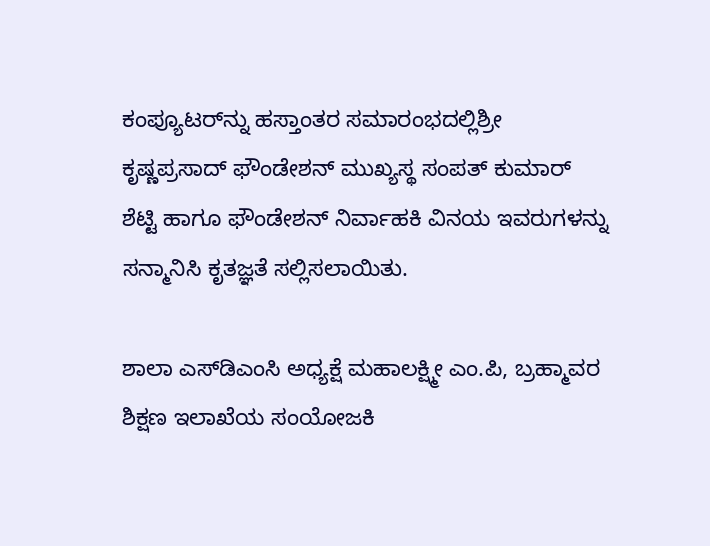ಕಂಪ್ಯೂಟರ್‌ನ್ನು ಹಸ್ತಾಂತರ ಸಮಾರಂಭದಲ್ಲಿಶ್ರೀ ಕೃಷ್ಣಪ್ರಸಾದ್ ಫೌಂಡೇಶನ್ ಮುಖ್ಯಸ್ಥ ಸಂಪತ್ ಕುಮಾರ್ ಶೆಟ್ಟಿ ಹಾಗೂ ಫೌಂಡೇಶನ್ ನಿರ್ವಾಹಕಿ ವಿನಯ ಇವರುಗಳನ್ನು ಸನ್ಮಾನಿಸಿ ಕೃತಜ್ಞತೆ ಸಲ್ಲಿಸಲಾಯಿತು.

ಶಾಲಾ ಎಸ್‌ಡಿಎಂಸಿ ಅಧ್ಯಕ್ಷೆ ಮಹಾಲಕ್ಷ್ಮೀ ಎಂ.ಪಿ, ಬ್ರಹ್ಮಾವರ ಶಿಕ್ಷಣ ಇಲಾಖೆಯ ಸಂಯೋಜಕಿ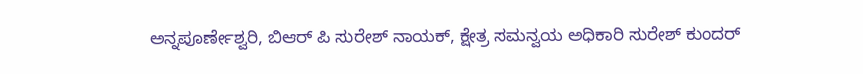ಅನ್ನಪೂರ್ಣೇಶ್ವರಿ, ಬಿಆರ್ ಪಿ ಸುರೇಶ್ ನಾಯಕ್, ಕ್ಷೇತ್ರ ಸಮನ್ವಯ ಅಧಿಕಾರಿ ಸುರೇಶ್ ಕುಂದರ್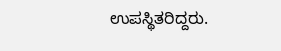ಉಪಸ್ಥಿತರಿದ್ದರು.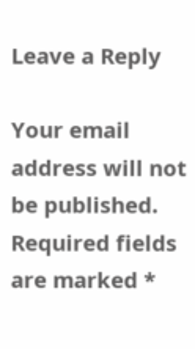Leave a Reply

Your email address will not be published. Required fields are marked *